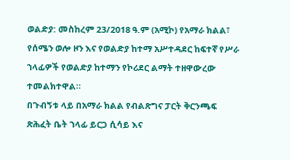ወልድያ: መስከረም 23/2018 ዓ.ም (አሚኮ) የአማራ ክልል፣ የሰሜን ወሎ ዞን እና የወልድያ ከተማ አሥተዳደር ከፍተኛ የሥራ ኀላፊዎች የወልድያ ከተማን የኮሪደር ልማት ተዘዋውረው ተመልክተዋል።
በጉብኝቱ ላይ በአማራ ክልል የብልጽግና ፓርት ቅርንጫፍ ጽሕፈት ቤት ኀላፊ ይርጋ ሲሳይ እና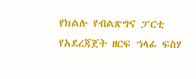የክልሉ የብልጽግና ፓርቲ የአደረጃጀት ዘርፍ ኀላፊ ፍስሃ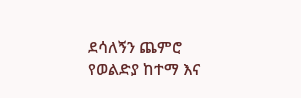ደሳለኝን ጨምሮ የወልድያ ከተማ እና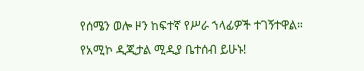የሰሜን ወሎ ዞን ከፍተኛ የሥራ ኀላፊዎች ተገኝተዋል።
የአሚኮ ዲጂታል ሚዲያ ቤተሰብ ይሁኑ!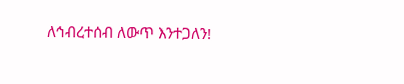ለኅብረተሰብ ለውጥ እንተጋለን!